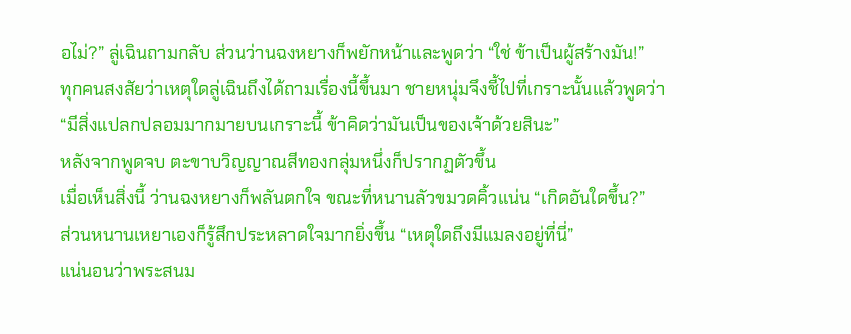อไม่?” ลู่เฉินถามกลับ ส่วนว่านฉงหยางก็พยักหน้าและพูดว่า “ใช่ ข้าเป็นผู้สร้างมัน!”
ทุกคนสงสัยว่าเหตุใดลู่เฉินถึงได้ถามเรื่องนี้ขึ้นมา ชายหนุ่มจึงชี้ไปที่เกราะนั้นแล้วพูดว่า “มีสิ่งแปลกปลอมมากมายบนเกราะนี้ ข้าคิดว่ามันเป็นของเจ้าด้วยสินะ”
หลังจากพูดจบ ตะขาบวิญญาณสีทองกลุ่มหนึ่งก็ปรากฏตัวขึ้น
เมื่อเห็นสิ่งนี้ ว่านฉงหยางก็พลันตกใจ ขณะที่หนานลัวขมวดคิ้วแน่น “เกิดอันใดขึ้น?”
ส่วนหนานเหยาเองก็รู้สึกประหลาดใจมากยิ่งขึ้น “เหตุใดถึงมีแมลงอยู่ที่นี่”
แน่นอนว่าพระสนม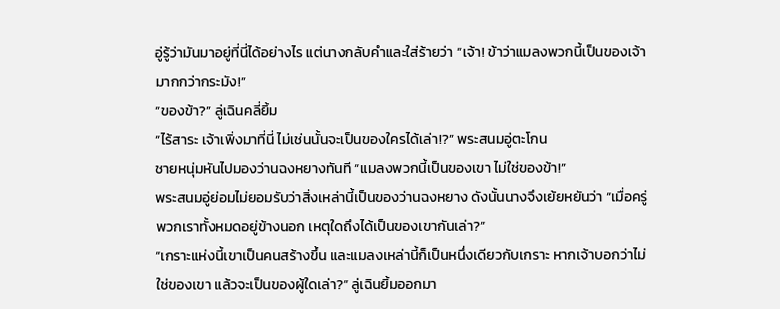อู่รู้ว่ามันมาอยู่ที่นี่ได้อย่างไร แต่นางกลับคำและใส่ร้ายว่า “เจ้า! ข้าว่าแมลงพวกนี้เป็นของเจ้ามากกว่ากระมัง!”
“ของข้า?” ลู่เฉินคลี่ยิ้ม
“ไร้สาระ เจ้าเพิ่งมาที่นี่ ไม่เช่นนั้นจะเป็นของใครได้เล่า!?” พระสนมอู่ตะโกน
ชายหนุ่มหันไปมองว่านฉงหยางทันที “แมลงพวกนี้เป็นของเขา ไม่ใช่ของข้า!”
พระสนมอู่ย่อมไม่ยอมรับว่าสิ่งเหล่านี้เป็นของว่านฉงหยาง ดังนั้นนางจึงเย้ยหยันว่า “เมื่อครู่พวกเราทั้งหมดอยู่ข้างนอก เหตุใดถึงได้เป็นของเขากันเล่า?”
“เกราะแห่งนี้เขาเป็นคนสร้างขึ้น และแมลงเหล่านี้ก็เป็นหนึ่งเดียวกับเกราะ หากเจ้าบอกว่าไม่ใช่ของเขา แล้วจะเป็นของผู้ใดเล่า?” ลู่เฉินยิ้มออกมา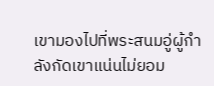เขามองไปที่พระสนมอู่ผู้กำลังกัดเขาแน่นไม่ยอม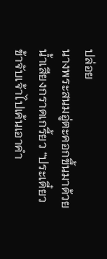ปล่อย
นางพระสนมอู่ตะคอกขึ้นมาด้วยน้ำเสียงกราดเกรี้ยว “ประเดี๋ยวข้าจับเจ้าไปเค้นเอาคำ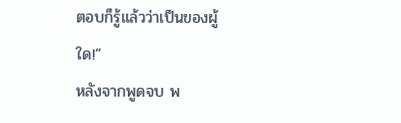ตอบก็รู้แล้วว่าเป็นของผู้ใด!”
หลังจากพูดจบ พ